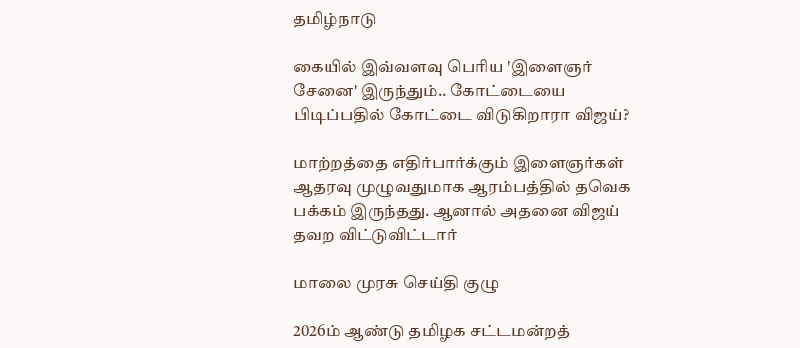தமிழ்நாடு

கையில் இவ்வளவு பெரிய 'இளைஞர் சேனை' இருந்தும்.. கோட்டையை பிடிப்பதில் கோட்டை விடுகிறாரா விஜய்?

மாற்றத்தை எதிர்பார்க்கும் இளைஞர்கள் ஆதரவு முழுவதுமாக ஆரம்பத்தில் தவெக பக்கம் இருந்தது. ஆனால் அதனை விஜய் தவற விட்டுவிட்டார்

மாலை முரசு செய்தி குழு

2026ம் ஆண்டு தமிழக சட்டமன்றத்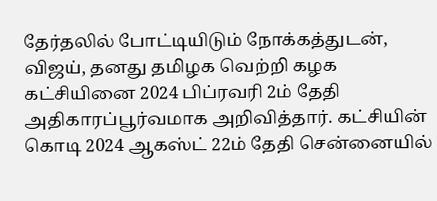தேர்தலில் போட்டியிடும் நோக்கத்துடன், விஜய், தனது தமிழக வெற்றி கழக கட்சியினை 2024 பிப்ரவரி 2ம் தேதி அதிகாரப்பூர்வமாக அறிவித்தார். கட்சியின் கொடி 2024 ஆகஸ்ட் 22ம் தேதி சென்னையில்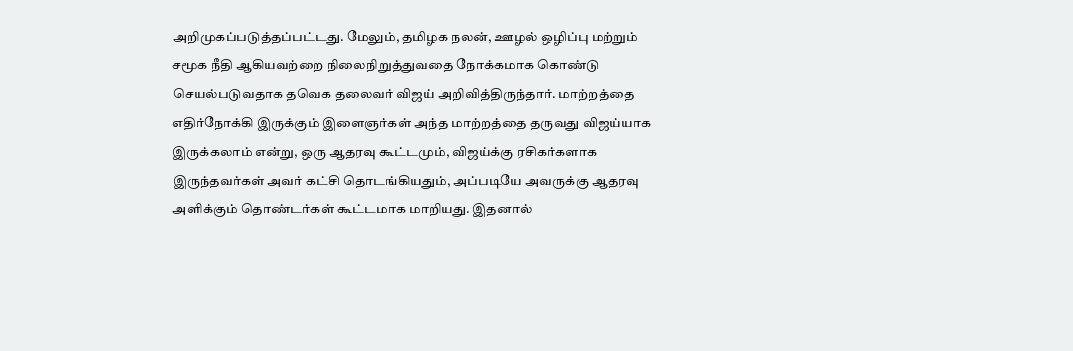அறிமுகப்படுத்தப்பட்டது. மேலும், தமிழக நலன், ஊழல் ஒழிப்பு மற்றும் சமூக நீதி ஆகியவற்றை நிலைநிறுத்துவதை நோக்கமாக கொண்டு செயல்படுவதாக தவெக தலைவர் விஜய் அறிவித்திருந்தார். மாற்றத்தை எதிர்நோக்கி இருக்கும் இளைஞர்கள் அந்த மாற்றத்தை தருவது விஜய்யாக இருக்கலாம் என்று, ஒரு ஆதரவு கூட்டமும், விஜய்க்கு ரசிகர்களாக இருந்தவர்கள் அவர் கட்சி தொடங்கியதும், அப்படியே அவருக்கு ஆதரவு அளிக்கும் தொண்டர்கள் கூட்டமாக மாறியது. இதனால்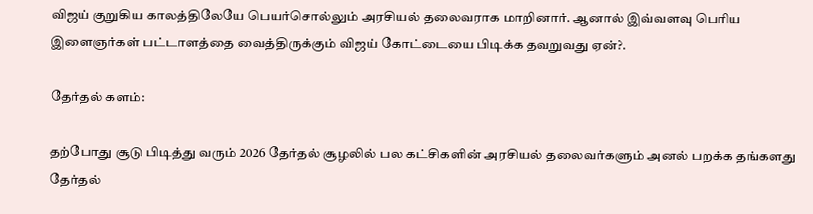விஜய் குறுகிய காலத்திலேயே பெயர்சொல்லும் அரசியல் தலைவராக மாறினார். ஆனால் இவ்வளவு பெரிய இளைஞர்கள் பட்டாளத்தை வைத்திருக்கும் விஜய் கோட்டையை பிடிக்க தவறுவது ஏன்?.

தேர்தல் களம்:

தற்போது சூடு பிடித்து வரும் 2026 தேர்தல் சூழலில் பல கட்சிகளின் அரசியல் தலைவர்களும் அனல் பறக்க தங்களது தேர்தல்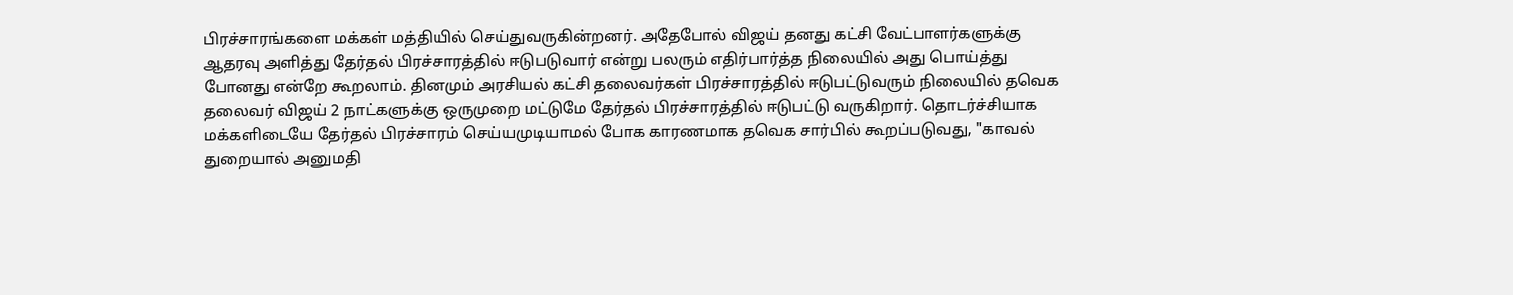பிரச்சாரங்களை மக்கள் மத்தியில் செய்துவருகின்றனர். அதேபோல் விஜய் தனது கட்சி வேட்பாளர்களுக்கு ஆதரவு அளித்து தேர்தல் பிரச்சாரத்தில் ஈடுபடுவார் என்று பலரும் எதிர்பார்த்த நிலையில் அது பொய்த்து போனது என்றே கூறலாம். தினமும் அரசியல் கட்சி தலைவர்கள் பிரச்சாரத்தில் ஈடுபட்டுவரும் நிலையில் தவெக தலைவர் விஜய் 2 நாட்களுக்கு ஒருமுறை மட்டுமே தேர்தல் பிரச்சாரத்தில் ஈடுபட்டு வருகிறார். தொடர்ச்சியாக மக்களிடையே தேர்தல் பிரச்சாரம் செய்யமுடியாமல் போக காரணமாக தவெக சார்பில் கூறப்படுவது, "காவல் துறையால் அனுமதி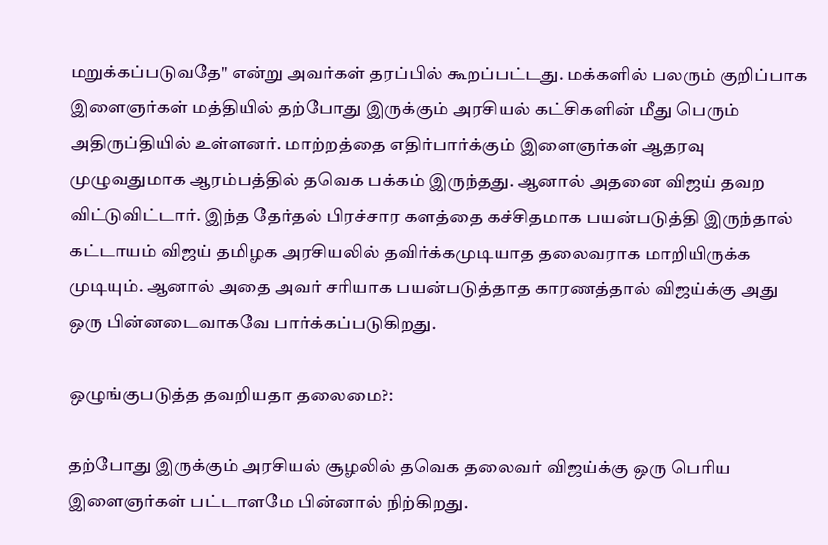மறுக்கப்படுவதே" என்று அவர்கள் தரப்பில் கூறப்பட்டது. மக்களில் பலரும் குறிப்பாக இளைஞர்கள் மத்தியில் தற்போது இருக்கும் அரசியல் கட்சிகளின் மீது பெரும் அதிருப்தியில் உள்ளனர். மாற்றத்தை எதிர்பார்க்கும் இளைஞர்கள் ஆதரவு முழுவதுமாக ஆரம்பத்தில் தவெக பக்கம் இருந்தது. ஆனால் அதனை விஜய் தவற விட்டுவிட்டார். இந்த தேர்தல் பிரச்சார களத்தை கச்சிதமாக பயன்படுத்தி இருந்தால் கட்டாயம் விஜய் தமிழக அரசியலில் தவிர்க்கமுடியாத தலைவராக மாறியிருக்க முடியும். ஆனால் அதை அவர் சரியாக பயன்படுத்தாத காரணத்தால் விஜய்க்கு அது ஒரு பின்னடைவாகவே பார்க்கப்படுகிறது.

ஒழுங்குபடுத்த தவறியதா தலைமை?:

தற்போது இருக்கும் அரசியல் சூழலில் தவெக தலைவர் விஜய்க்கு ஒரு பெரிய இளைஞர்கள் பட்டாளமே பின்னால் நிற்கிறது.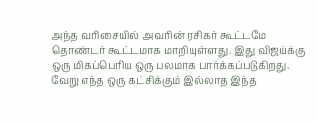அந்த வரிசையில் அவரின் ரசிகர் கூட்டமே தொண்டர் கூட்டமாக மாறியுள்ளது. இது விஜய்க்கு ஒரு மிகப்பெரிய ஒரு பலமாக பார்க்கப்படுகிறது. வேறு எந்த ஒரு கட்சிக்கும் இல்லாத இந்த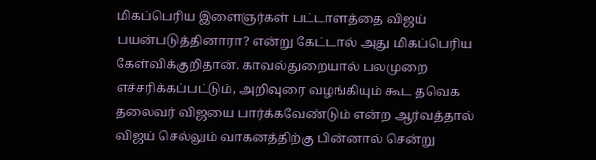மிகப்பெரிய இளைஞர்கள் பட்டாளத்தை விஜய் பயன்படுத்தினாரா? என்று கேட்டால் அது மிகப்பெரிய கேள்விக்குறிதான். காவல்துறையால் பலமுறை எச்சரிக்கப்பட்டும், அறிவுரை வழங்கியும் கூட தவெக தலைவர் விஜயை பார்க்கவேண்டும் என்ற ஆர்வத்தால் விஜய் செல்லும் வாகனத்திற்கு பின்னால் சென்று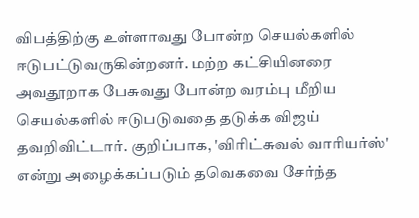விபத்திற்கு உள்ளாவது போன்ற செயல்களில் ஈடுபட்டுவருகின்றனர். மற்ற கட்சியினரை அவதூறாக பேசுவது போன்ற வரம்பு மீறிய செயல்களில் ஈடுபடுவதை தடுக்க விஜய் தவறிவிட்டார். குறிப்பாக, 'விரிட்சுவல் வாரியர்ஸ்' என்று அழைக்கப்படும் தவெகவை சேர்ந்த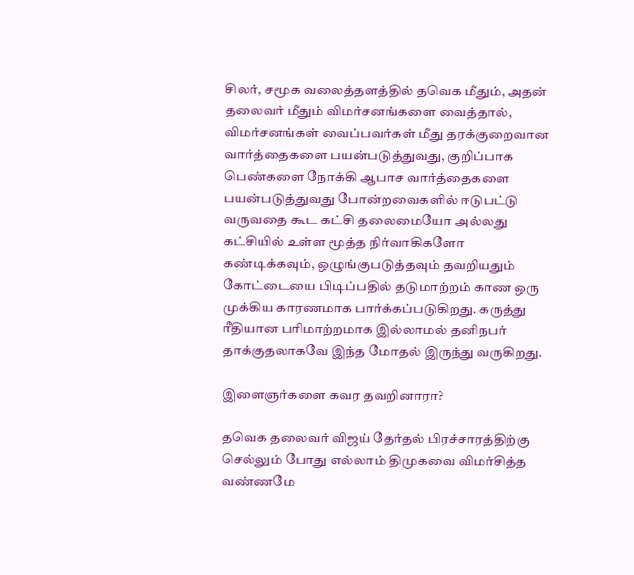சிலர், சமூக வலைத்தளத்தில் தவெக மீதும், அதன் தலைவர் மீதும் விமர்சனங்களை வைத்தால், விமர்சனங்கள் வைப்பவர்கள் மீது தரக்குறைவான வார்த்தைகளை பயன்படுத்துவது, குறிப்பாக பெண்களை நோக்கி ஆபாச வார்த்தைகளை பயன்படுத்துவது போன்றவைகளில் ஈடுபட்டு வருவதை கூட கட்சி தலைமையோ அல்லது கட்சியில் உள்ள மூத்த நிர்வாகிகளோ கண்டிக்கவும், ஒழுங்குபடுத்தவும் தவறியதும் கோட்டையை பிடிப்பதில் தடுமாற்றம் காண ஒரு முக்கிய காரணமாக பார்க்கப்படுகிறது. கருத்து ரீதியான பரிமாற்றமாக இல்லாமல் தனிநபர் தாக்குதலாகவே இந்த மோதல் இருந்து வருகிறது.

இளைஞர்களை கவர தவறினாரா?

தவெக தலைவர் விஜய் தேர்தல் பிரச்சாரத்திற்கு செல்லும் போது எல்லாம் திமுகவை விமர்சித்த வண்ணமே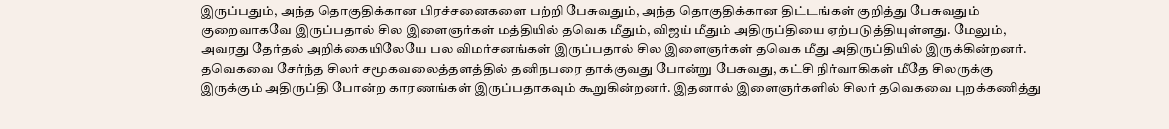இருப்பதும், அந்த தொகுதிக்கான பிரச்சனைகளை பற்றி பேசுவதும், அந்த தொகுதிக்கான திட்டங்கள் குறித்து பேசுவதும் குறைவாகவே இருப்பதால் சில இளைஞர்கள் மத்தியில் தவெக மீதும், விஜய் மீதும் அதிருப்தியை ஏற்படுத்தியுள்ளது. மேலும், அவரது தேர்தல் அறிக்கையிலேயே பல விமர்சனங்கள் இருப்பதால் சில இளைஞர்கள் தவெக மீது அதிருப்தியில் இருக்கின்றனர். தவெகவை சேர்ந்த சிலர் சமூகவலைத்தளத்தில் தனிநபரை தாக்குவது போன்று பேசுவது, கட்சி நிர்வாகிகள் மீதே சிலருக்கு இருக்கும் அதிருப்தி போன்ற காரணங்கள் இருப்பதாகவும் கூறுகின்றனர். இதனால் இளைஞர்களில் சிலர் தவெகவை புறக்கணித்து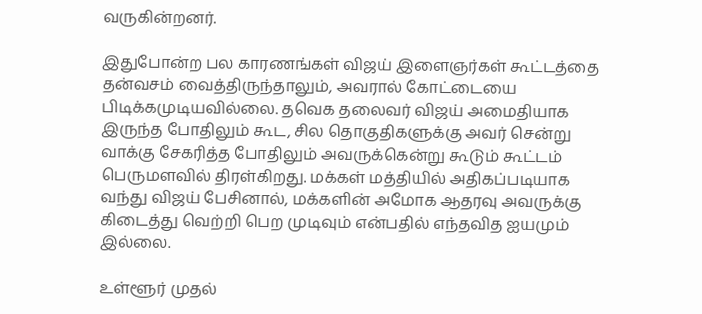வருகின்றனர்.

இதுபோன்ற பல காரணங்கள் விஜய் இளைஞர்கள் கூட்டத்தை தன்வசம் வைத்திருந்தாலும், அவரால் கோட்டையை பிடிக்கமுடியவில்லை. தவெக தலைவர் விஜய் அமைதியாக இருந்த போதிலும் கூட, சில தொகுதிகளுக்கு அவர் சென்று வாக்கு சேகரித்த போதிலும் அவருக்கென்று கூடும் கூட்டம் பெருமளவில் திரள்கிறது. மக்கள் மத்தியில் அதிகப்படியாக வந்து விஜய் பேசினால், மக்களின் அமோக ஆதரவு அவருக்கு கிடைத்து வெற்றி பெற முடிவும் என்பதில் எந்தவித ஐயமும் இல்லை.

உள்ளூர் முதல்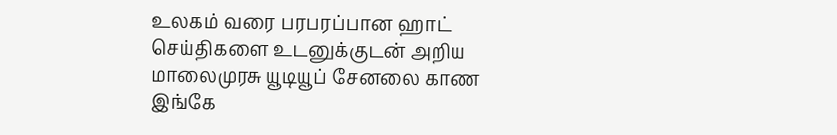உலகம் வரை பரபரப்பான ஹாட் செய்திகளை உடனுக்குடன் அறிய மாலைமுரசு யூடியூப் சேனலை காண இங்கே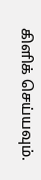கிளிக் செய்யவும்.